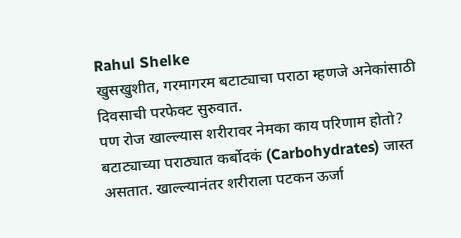Rahul Shelke
खुसखुशीत, गरमागरम बटाट्याचा पराठा म्हणजे अनेकांसाठी दिवसाची परफेक्ट सुरुवात.
पण रोज खाल्ल्यास शरीरावर नेमका काय परिणाम होतो?
बटाट्याच्या पराठ्यात कर्बोदकं (Carbohydrates) जास्त असतात. खाल्ल्यानंतर शरीराला पटकन ऊर्जा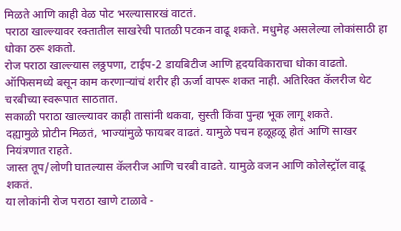मिळते आणि काही वेळ पोट भरल्यासारखं वाटतं.
पराठा खाल्ल्यावर रक्तातील साखरेची पातळी पटकन वाढू शकते. मधुमेह असलेल्या लोकांसाठी हा धोका ठरू शकतो.
रोज पराठा खाल्ल्यास लठ्ठपणा, टाईप-2 डायबिटीज आणि हृदयविकाराचा धोका वाढतो.
ऑफिसमध्ये बसून काम करणाऱ्यांचं शरीर ही ऊर्जा वापरू शकत नाही. अतिरिक्त कॅलरीज थेट चरबीच्या स्वरूपात साठतात.
सकाळी पराठा खाल्ल्यावर काही तासांनी थकवा, सुस्ती किंवा पुन्हा भूक लागू शकते.
दह्यामुळे प्रोटीन मिळतं, भाज्यांमुळे फायबर वाढतं. यामुळे पचन हळूहळू होतं आणि साखर नियंत्रणात राहते.
जास्त तूप/लोणी घातल्यास कॅलरीज आणि चरबी वाढते. यामुळे वजन आणि कोलेस्ट्रॉल वाढू शकतं.
या लोकांनी रोज पराठा खाणे टाळावे -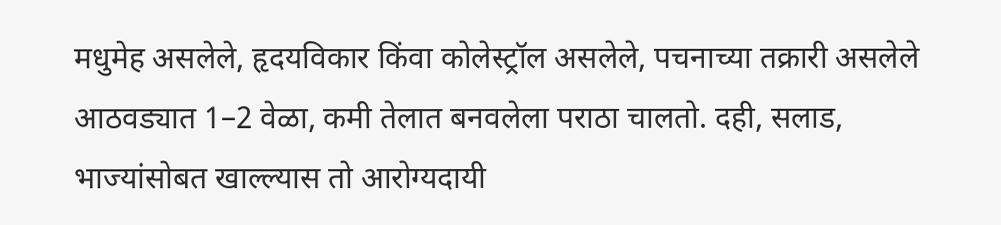मधुमेह असलेले, हृदयविकार किंवा कोलेस्ट्रॉल असलेले, पचनाच्या तक्रारी असलेले
आठवड्यात 1–2 वेळा, कमी तेलात बनवलेला पराठा चालतो. दही, सलाड, भाज्यांसोबत खाल्ल्यास तो आरोग्यदायी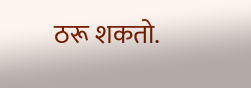ठरू शकतो.